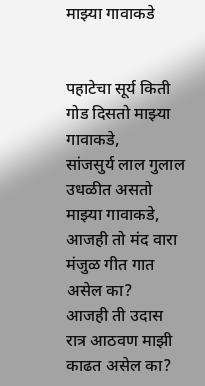माझ्या गावाकडे


पहाटेचा सूर्य किती गोड दिसतो माझ्या गावाकडे,
सांजसुर्य लाल गुलाल उधळीत असतो माझ्या गावाकडे,
आजही तो मंद वारा मंजुळ गीत गात असेल का?
आजही ती उदास रात्र आठवण माझी काढत असेल का?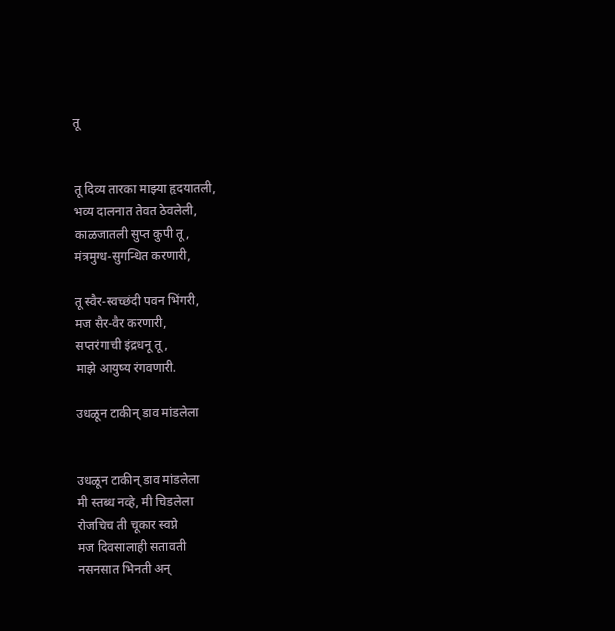तू


तू दिव्य तारका माझ्या हृदयातली,
भव्य दालनात तेवत ठेवलेली,
काळजातली सुप्त कुपी तू,
मंत्रमुग्ध-सुगन्धित करणारी,

तू स्वैर-स्वच्छंदी पवन भिंगरी,
मज सैर-वैर करणारी,
सप्तरंगाची इंद्रधनू तू,
माझे आयुष्य रंगवणारी.

उधळून टाकीन् डाव मांडलेला


उधळून टाकीन् डाव मांडलेला
मी स्तब्ध नव्हे, मी चिडलेला
रोजचिच ती चूकार स्वप्ने
मज दिवसालाही सतावती
नसनसात भिनती अन्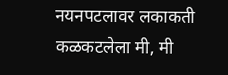नयनपटलावर लकाकती
कळकटलेला मी, मी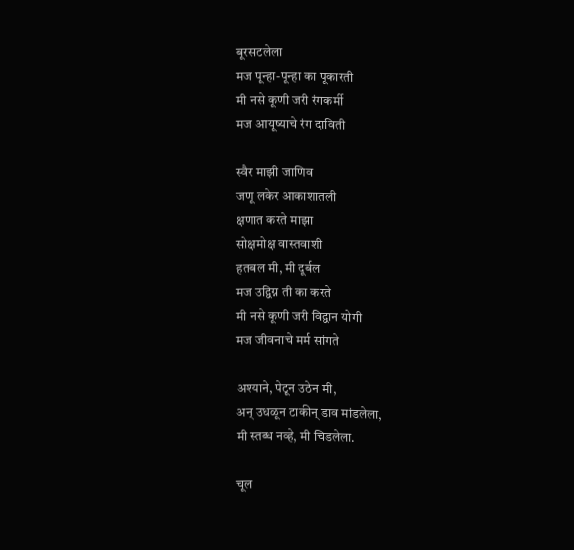बूरसटलेला
मज पून्हा-पून्हा का पूकारती
मी नसे कूणी जरी रंगकर्मी
मज आयूष्याचे रंग दाविती

स्वैर माझी जाणिव
जणू लकेर आकाशातली
क्षणात करते माझा
सोक्षमोक्ष वास्तवाशी
हतबल मी, मी दूर्बल
मज उद्विग्न ती का करते
मी नसे कूणी जरी विद्वान योगी
मज जीवनाचे मर्म सांगते

अश्याने, पेटून उठेन मी,
अन् उधळून टाकीन् डाव मांडलेला,
मी स्तब्ध नव्हे, मी चिडलेला.

चूल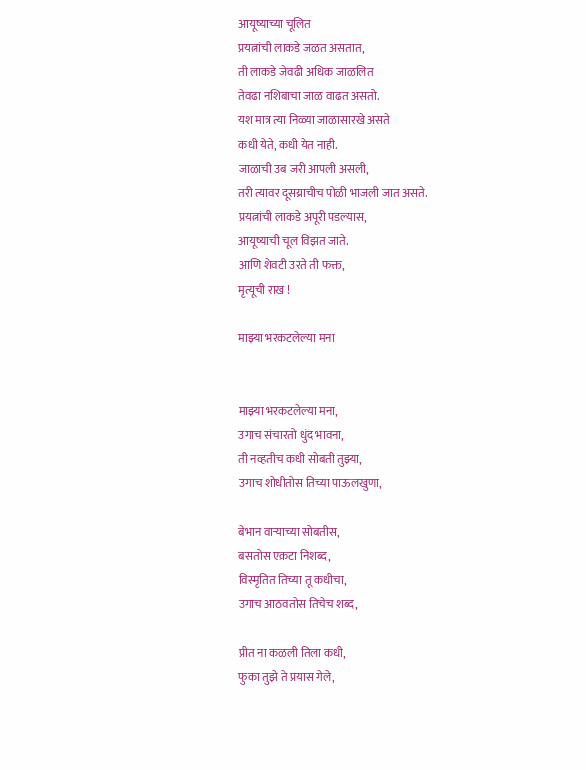आयूष्याच्या चूलित
प्रयत्नांची लाकडे जळत असतात,
ती लाकडे जेवढी अधिक जाळलित
तेवढा नशिबाचा जाळ वाढत असतो.
यश मात्र त्या निळ्या जाळासारखे असते
कधी येते, कधी येत नाही.
जाळाची उब जरी आपली असली,
तरी त्यावर दूसय्राचीच पोळी भाजली जात असते.
प्रयत्नांची लाकडे अपूरी पडल्यास,
आयूष्याची चूल विझत जाते.
आणि शेवटी उरते ती फक्त,
मृत्यूची राख !

माझ्या भरकटलेल्या मना


माझ्या भरकटलेल्या मना,
उगाच संचारतो धुंद भावना,
ती नव्हतीच कधी सोबती तुझ्या,
उगाच शोधीतोस तिच्या पाऊलखुणा,

बेभान वाऱ्याच्या सोबतीस,
बसतोस एक़टा निशब्द,
विस्मृतित तिच्या तू कधीचा,
उगाच आठवतोस तिचेच शब्द,

प्रीत ना कळली तिला कधी,
फुका तुझे ते प्रयास गेले,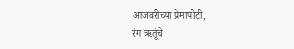आजवरीच्या प्रेमापोटी,
रंग ऋतूंचे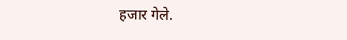हजार गेले.